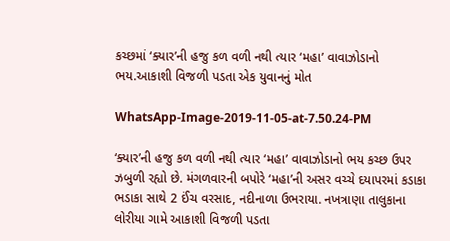કચ્છમાં ‘ક્યાર’ની હજુ કળ વળી નથી ત્યાર ‘મહા’ વાવાઝોડાનો ભય.આકાશી વિજળી પડતા એક યુવાનનું મોત

WhatsApp-Image-2019-11-05-at-7.50.24-PM

‘ક્યાર’ની હજુ કળ વળી નથી ત્યાર ‘મહા’ વાવાઝોડાનો ભય કચ્છ ઉપર ઝબુળી રહ્યો છે. મંગળવારની બપોરે ‘મહા’ની અસર વચ્ચે દયાપરમાં કડાકા ભડાકા સાથે 2 ઈંચ વરસાદ, નદીનાળા ઉભરાયા. નખત્રાણા તાલુકાના લોરીયા ગામે આકાશી વિજળી પડતા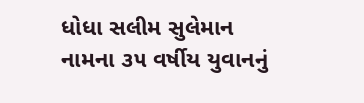ધોધા સલીમ સુલેમાન નામના ૩૫ વર્ષીય યુવાનનું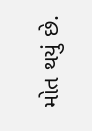મોત થયું છે.